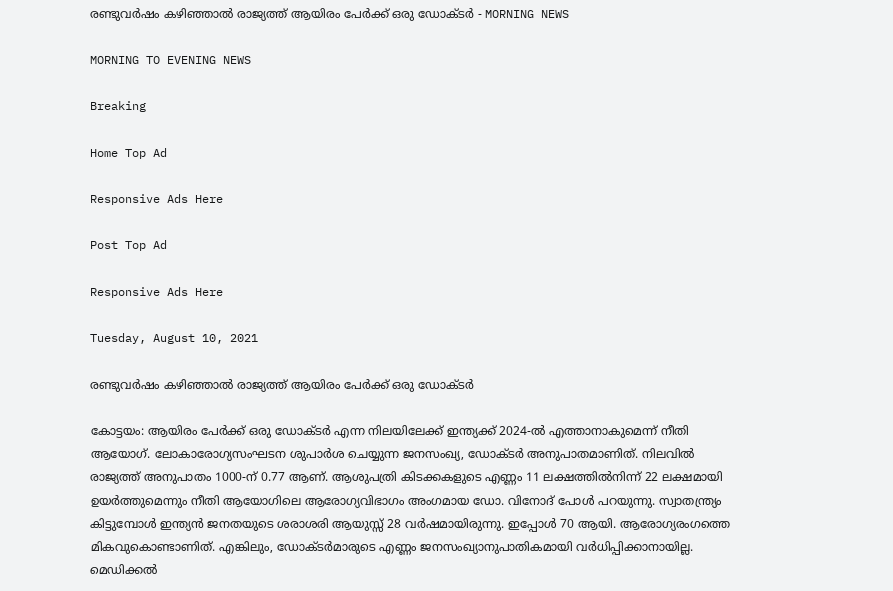രണ്ടുവര്‍ഷം കഴിഞ്ഞാല്‍ രാജ്യത്ത്‌ ആയിരം പേര്‍ക്ക് ഒരു ഡോക്ടര്‍ - MORNING NEWS

MORNING TO EVENING NEWS

Breaking

Home Top Ad

Responsive Ads Here

Post Top Ad

Responsive Ads Here

Tuesday, August 10, 2021

രണ്ടുവര്‍ഷം കഴിഞ്ഞാല്‍ രാജ്യത്ത്‌ ആയിരം പേര്‍ക്ക് ഒരു ഡോക്ടര്‍

കോട്ടയം: ആയിരം പേർക്ക് ഒരു ഡോക്ടർ എന്ന നിലയിലേക്ക് ഇന്ത്യക്ക് 2024-ൽ എത്താനാകുമെന്ന് നീതി ആയോഗ്. ലോകാരോഗ്യസംഘടന ശുപാർശ ചെയ്യുന്ന ജനസംഖ്യ, ഡോക്ടർ അനുപാതമാണിത്. നിലവിൽ രാജ്യത്ത് അനുപാതം 1000-ന് 0.77 ആണ്. ആശുപത്രി കിടക്കകളുടെ എണ്ണം 11 ലക്ഷത്തിൽനിന്ന് 22 ലക്ഷമായി ഉയർത്തുമെന്നും നീതി ആയോഗിലെ ആരോഗ്യവിഭാഗം അംഗമായ ഡോ. വിനോദ് പോൾ പറയുന്നു. സ്വാതന്ത്ര്യം കിട്ടുമ്പോൾ ഇന്ത്യൻ ജനതയുടെ ശരാശരി ആയുസ്സ് 28 വർഷമായിരുന്നു. ഇപ്പോൾ 70 ആയി. ആരോഗ്യരംഗത്തെ മികവുകൊണ്ടാണിത്. എങ്കിലും, ഡോക്ടർമാരുടെ എണ്ണം ജനസംഖ്യാനുപാതികമായി വർധിപ്പിക്കാനായില്ല. മെഡിക്കൽ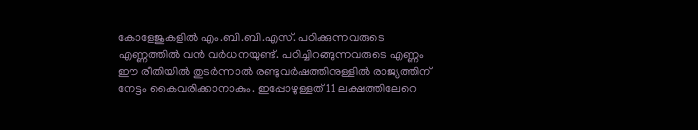കോളേജുകളിൽ എം.ബി.ബി.എസ്. പഠിക്കുന്നവരുടെ എണ്ണത്തിൽ വൻ വർധനയുണ്ട്. പഠിച്ചിറങ്ങുന്നവരുടെ എണ്ണം ഈ രീതിയിൽ തുടർന്നാൽ രണ്ടുവർഷത്തിനുള്ളിൽ രാജ്യത്തിന് നേട്ടം കൈവരിക്കാനാകും. ഇപ്പോഴുള്ളത് 11 ലക്ഷത്തിലേറെ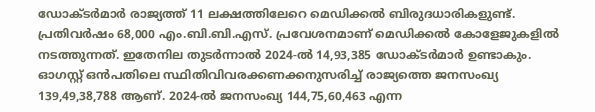ഡോക്ടർമാർ രാജ്യത്ത് 11 ലക്ഷത്തിലേറെ മെഡിക്കൽ ബിരുദധാരികളുണ്ട്. പ്രതിവർഷം 68,000 എം.ബി.ബി.എസ്. പ്രവേശനമാണ് മെഡിക്കൽ കോളേജുകളിൽ നടത്തുന്നത്. ഇതേനില തുടർന്നാൽ 2024-ൽ 14,93,385 ഡോക്ടർമാർ ഉണ്ടാകും. ഓഗസ്റ്റ് ഒൻപതിലെ സ്ഥിതിവിവരക്കണക്കനുസരിച്ച് രാജ്യത്തെ ജനസംഖ്യ 139,49,38,788 ആണ്. 2024-ൽ ജനസംഖ്യ 144,75,60,463 എന്ന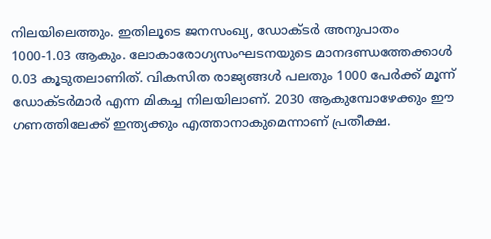നിലയിലെത്തും. ഇതിലൂടെ ജനസംഖ്യ, ഡോക്ടർ അനുപാതം 1000-1.03 ആകും. ലോകാരോഗ്യസംഘടനയുടെ മാനദണ്ഡത്തേക്കാൾ 0.03 കൂടുതലാണിത്. വികസിത രാജ്യങ്ങൾ പലതും 1000 പേർക്ക് മൂന്ന് ഡോക്ടർമാർ എന്ന മികച്ച നിലയിലാണ്. 2030 ആകുമ്പോഴേക്കും ഈ ഗണത്തിലേക്ക് ഇന്ത്യക്കും എത്താനാകുമെന്നാണ് പ്രതീക്ഷ.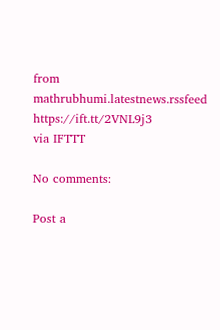from mathrubhumi.latestnews.rssfeed https://ift.tt/2VNL9j3
via IFTTT

No comments:

Post a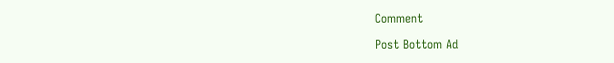Comment

Post Bottom Ad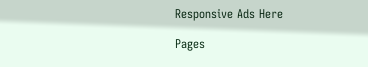Responsive Ads Here

Pages